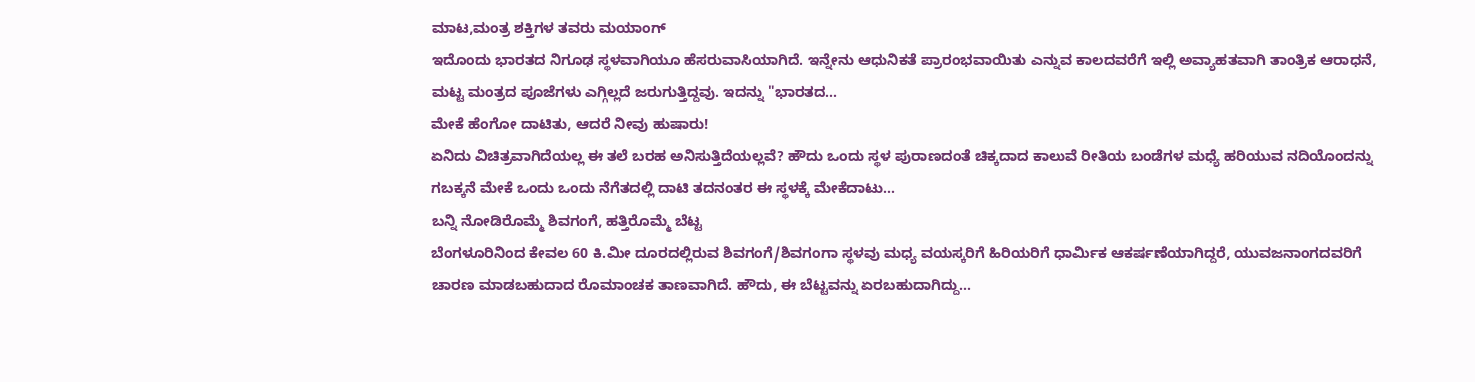ಮಾಟ,ಮಂತ್ರ ಶಕ್ತಿಗಳ ತವರು ಮಯಾಂಗ್
ಇದೊಂದು ಭಾರತದ ನಿಗೂಢ ಸ್ಥಳವಾಗಿಯೂ ಹೆಸರುವಾಸಿಯಾಗಿದೆ. ಇನ್ನೇನು ಆಧುನಿಕತೆ ಪ್ರಾರಂಭವಾಯಿತು ಎನ್ನುವ ಕಾಲದವರೆಗೆ ಇಲ್ಲಿ ಅವ್ಯಾಹತವಾಗಿ ತಾಂತ್ರಿಕ ಆರಾಧನೆ, ಮಟ್ಟ ಮಂತ್ರದ ಪೂಜೆಗಳು ಎಗ್ಗಿಲ್ಲದೆ ಜರುಗುತ್ತಿದ್ದವು. ಇದನ್ನು "ಭಾರತದ...
ಮೇಕೆ ಹೆಂಗೋ ದಾಟಿತು, ಆದರೆ ನೀವು ಹುಷಾರು!
ಏನಿದು ವಿಚಿತ್ರವಾಗಿದೆಯಲ್ಲ ಈ ತಲೆ ಬರಹ ಅನಿಸುತ್ತಿದೆಯಲ್ಲವೆ? ಹೌದು ಒಂದು ಸ್ಥಳ ಪುರಾಣದಂತೆ ಚಿಕ್ಕದಾದ ಕಾಲುವೆ ರೀತಿಯ ಬಂಡೆಗಳ ಮಧ್ಯೆ ಹರಿಯುವ ನದಿಯೊಂದನ್ನು ಗಬಕ್ಕನೆ ಮೇಕೆ ಒಂದು ಒಂದು ನೆಗೆತದಲ್ಲಿ ದಾಟಿ ತದನಂತರ ಈ ಸ್ಥಳಕ್ಕೆ ಮೇಕೆದಾಟು...
ಬನ್ನಿ ನೋಡಿರೊಮ್ಮೆ ಶಿವಗಂಗೆ, ಹತ್ತಿರೊಮ್ಮೆ ಬೆಟ್ಟ
ಬೆಂಗಳೂರಿನಿಂದ ಕೇವಲ 60 ಕಿ.ಮೀ ದೂರದಲ್ಲಿರುವ ಶಿವಗಂಗೆ/ಶಿವಗಂಗಾ ಸ್ಥಳವು ಮಧ್ಯ ವಯಸ್ಕರಿಗೆ ಹಿರಿಯರಿಗೆ ಧಾರ್ಮಿಕ ಆಕರ್ಷಣೆಯಾಗಿದ್ದರೆ, ಯುವಜನಾಂಗದವರಿಗೆ ಚಾರಣ ಮಾಡಬಹುದಾದ ರೊಮಾಂಚಕ ತಾಣವಾಗಿದೆ. ಹೌದು, ಈ ಬೆಟ್ಟವನ್ನು ಏರಬಹುದಾಗಿದ್ದು...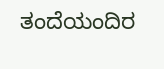ತಂದೆಯಂದಿರ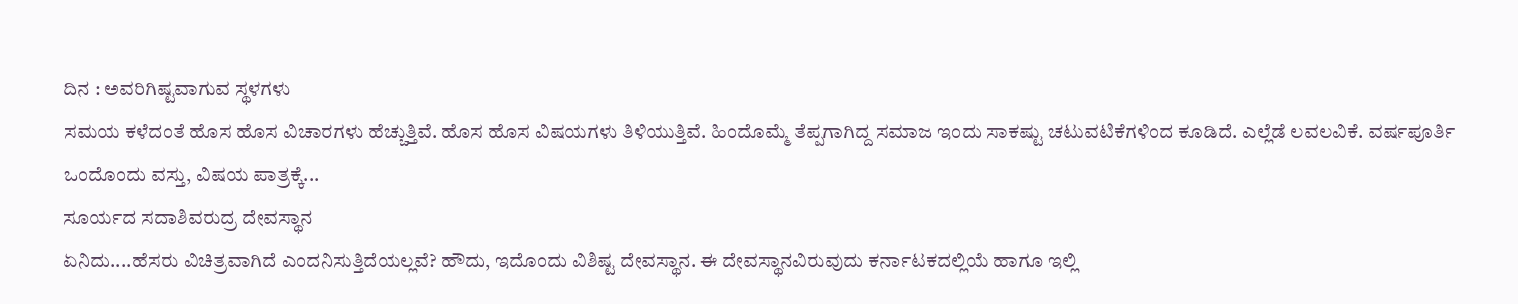ದಿನ : ಅವರಿಗಿಷ್ಟವಾಗುವ ಸ್ಥಳಗಳು
ಸಮಯ ಕಳೆದಂತೆ ಹೊಸ ಹೊಸ ವಿಚಾರಗಳು ಹೆಚ್ಚುತ್ತಿವೆ. ಹೊಸ ಹೊಸ ವಿಷಯಗಳು ತಿಳಿಯುತ್ತಿವೆ. ಹಿಂದೊಮ್ಮೆ ತೆಪ್ಪಗಾಗಿದ್ದ ಸಮಾಜ ಇಂದು ಸಾಕಷ್ಟು ಚಟುವಟಿಕೆಗಳಿಂದ ಕೂಡಿದೆ. ಎಲ್ಲೆಡೆ ಲವಲವಿಕೆ. ವರ್ಷಪೂರ್ತಿ ಒಂದೊಂದು ವಸ್ತು, ವಿಷಯ ಪಾತ್ರಕ್ಕೆ...
ಸೂರ್ಯದ ಸದಾಶಿವರುದ್ರ ದೇವಸ್ಥಾನ
ಏನಿದು....ಹೆಸರು ವಿಚಿತ್ರವಾಗಿದೆ ಎಂದನಿಸುತ್ತಿದೆಯಲ್ಲವೆ? ಹೌದು, ಇದೊಂದು ವಿಶಿಷ್ಟ ದೇವಸ್ಥಾನ. ಈ ದೇವಸ್ಥಾನವಿರುವುದು ಕರ್ನಾಟಕದಲ್ಲಿಯೆ ಹಾಗೂ ಇಲ್ಲಿ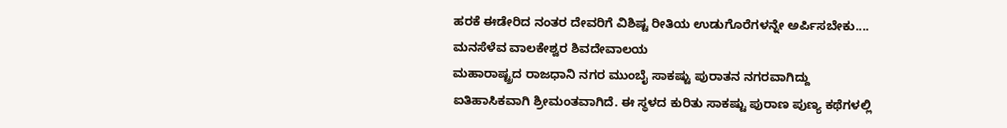ಹರಕೆ ಈಡೇರಿದ ನಂತರ ದೇವರಿಗೆ ವಿಶಿಷ್ಟ ರೀತಿಯ ಉಡುಗೊರೆಗಳನ್ನೇ ಅರ್ಪಿಸಬೇಕು....
ಮನಸೆಳೆವ ವಾಲಕೇಶ್ವರ ಶಿವದೇವಾಲಯ
ಮಹಾರಾಷ್ಟ್ರದ ರಾಜಧಾನಿ ನಗರ ಮುಂಬೈ ಸಾಕಷ್ಟು ಪುರಾತನ ನಗರವಾಗಿದ್ದು ಐತಿಹಾಸಿಕವಾಗಿ ಶ್ರೀಮಂತವಾಗಿದೆ. ಈ ಸ್ಥಳದ ಕುರಿತು ಸಾಕಷ್ಟು ಪುರಾಣ ಪುಣ್ಯ ಕಥೆಗಳಲ್ಲಿ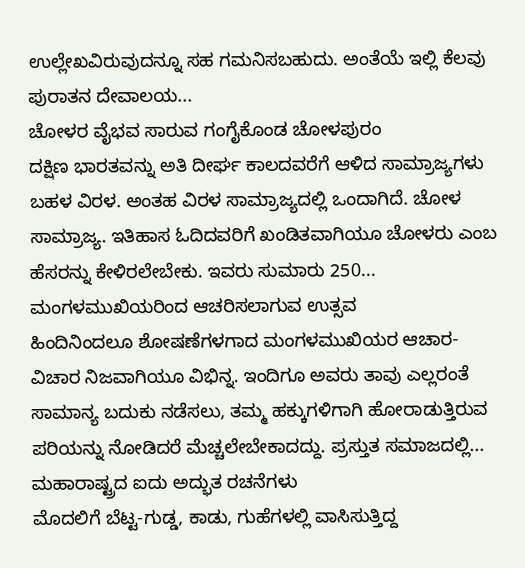ಉಲ್ಲೇಖವಿರುವುದನ್ನೂ ಸಹ ಗಮನಿಸಬಹುದು. ಅಂತೆಯೆ ಇಲ್ಲಿ ಕೆಲವು ಪುರಾತನ ದೇವಾಲಯ...
ಚೋಳರ ವೈಭವ ಸಾರುವ ಗಂಗೈಕೊಂಡ ಚೋಳಪುರಂ
ದಕ್ಷಿಣ ಭಾರತವನ್ನು ಅತಿ ದೀರ್ಘ ಕಾಲದವರೆಗೆ ಆಳಿದ ಸಾಮ್ರಾಜ್ಯಗಳು ಬಹಳ ವಿರಳ. ಅಂತಹ ವಿರಳ ಸಾಮ್ರಾಜ್ಯದಲ್ಲಿ ಒಂದಾಗಿದೆ. ಚೋಳ ಸಾಮ್ರಾಜ್ಯ. ಇತಿಹಾಸ ಓದಿದವರಿಗೆ ಖಂಡಿತವಾಗಿಯೂ ಚೋಳರು ಎಂಬ ಹೆಸರನ್ನು ಕೇಳಿರಲೇಬೇಕು. ಇವರು ಸುಮಾರು 250...
ಮಂಗಳಮುಖಿಯರಿಂದ ಆಚರಿಸಲಾಗುವ ಉತ್ಸವ
ಹಿಂದಿನಿಂದಲೂ ಶೋಷಣೆಗಳಗಾದ ಮಂಗಳಮುಖಿಯರ ಆಚಾರ-ವಿಚಾರ ನಿಜವಾಗಿಯೂ ವಿಭಿನ್ನ. ಇಂದಿಗೂ ಅವರು ತಾವು ಎಲ್ಲರಂತೆ ಸಾಮಾನ್ಯ ಬದುಕು ನಡೆಸಲು, ತಮ್ಮ ಹಕ್ಕುಗಳಿಗಾಗಿ ಹೋರಾಡುತ್ತಿರುವ ಪರಿಯನ್ನು ನೋಡಿದರೆ ಮೆಚ್ಚಲೇಬೇಕಾದದ್ದು. ಪ್ರಸ್ತುತ ಸಮಾಜದಲ್ಲಿ...
ಮಹಾರಾಷ್ಟ್ರದ ಐದು ಅದ್ಭುತ ರಚನೆಗಳು
ಮೊದಲಿಗೆ ಬೆಟ್ಟ-ಗುಡ್ಡ, ಕಾಡು, ಗುಹೆಗಳಲ್ಲಿ ವಾಸಿಸುತ್ತಿದ್ದ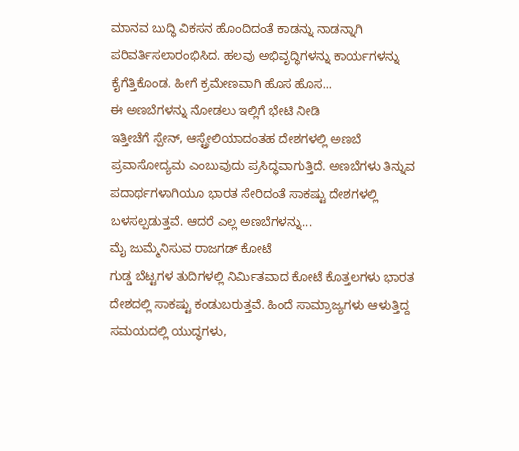ಮಾನವ ಬುದ್ಧಿ ವಿಕಸನ ಹೊಂದಿದಂತೆ ಕಾಡನ್ನು ನಾಡನ್ನಾಗಿ ಪರಿವರ್ತಿಸಲಾರಂಭಿಸಿದ. ಹಲವು ಅಭಿವೃದ್ಧಿಗಳನ್ನು ಕಾರ್ಯಗಳನ್ನು ಕೈಗೆತ್ತಿಕೊಂಡ. ಹೀಗೆ ಕ್ರಮೇಣವಾಗಿ ಹೊಸ ಹೊಸ...
ಈ ಅಣಬೆಗಳನ್ನು ನೋಡಲು ಇಲ್ಲಿಗೆ ಭೇಟಿ ನೀಡಿ
ಇತ್ತೀಚೆಗೆ ಸ್ಪೇನ್, ಆಸ್ಟ್ರೇಲಿಯಾದಂತಹ ದೇಶಗಳಲ್ಲಿ ಅಣಬೆ ಪ್ರವಾಸೋದ್ಯಮ ಎಂಬುವುದು ಪ್ರಸಿದ್ಧವಾಗುತ್ತಿದೆ. ಅಣಬೆಗಳು ತಿನ್ನುವ ಪದಾರ್ಥಗಳಾಗಿಯೂ ಭಾರತ ಸೇರಿದಂತೆ ಸಾಕಷ್ಟು ದೇಶಗಳಲ್ಲಿ ಬಳಸಲ್ಪಡುತ್ತವೆ. ಆದರೆ ಎಲ್ಲ ಅಣಬೆಗಳನ್ನು...
ಮೈ ಜುಮ್ಮೆನಿಸುವ ರಾಜಗಡ್ ಕೋಟೆ
ಗುಡ್ಡ ಬೆಟ್ಟಗಳ ತುದಿಗಳಲ್ಲಿ ನಿರ್ಮಿತವಾದ ಕೋಟೆ ಕೊತ್ತಲಗಳು ಭಾರತ ದೇಶದಲ್ಲಿ ಸಾಕಷ್ಟು ಕಂಡುಬರುತ್ತವೆ. ಹಿಂದೆ ಸಾಮ್ರಾಜ್ಯಗಳು ಆಳುತ್ತಿದ್ದ ಸಮಯದಲ್ಲಿ ಯುದ್ಧಗಳು,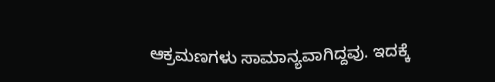ಆಕ್ರಮಣಗಳು ಸಾಮಾನ್ಯವಾಗಿದ್ದವು. ಇದಕ್ಕೆ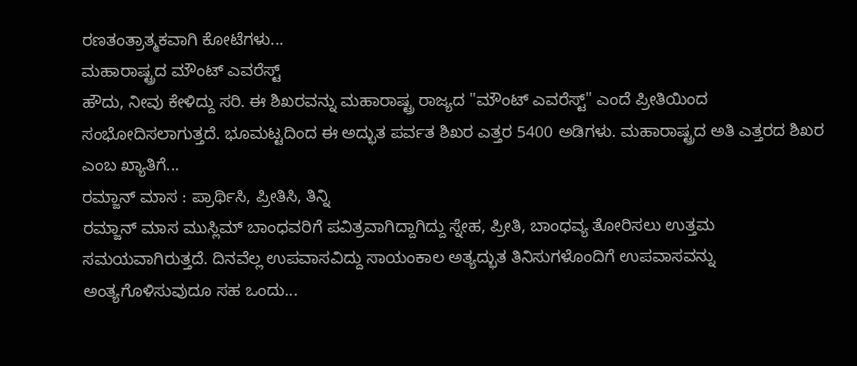ರಣತಂತ್ರಾತ್ಮಕವಾಗಿ ಕೋಟೆಗಳು...
ಮಹಾರಾಷ್ಟ್ರದ ಮೌಂಟ್ ಎವರೆಸ್ಟ್
ಹೌದು, ನೀವು ಕೇಳಿದ್ದು ಸರಿ. ಈ ಶಿಖರವನ್ನು ಮಹಾರಾಷ್ಟ್ರ ರಾಜ್ಯದ "ಮೌಂಟ್ ಎವರೆಸ್ಟ್" ಎಂದೆ ಪ್ರೀತಿಯಿಂದ ಸಂಭೋದಿಸಲಾಗುತ್ತದೆ. ಭೂಮಟ್ಟದಿಂದ ಈ ಅದ್ಭುತ ಪರ್ವತ ಶಿಖರ ಎತ್ತರ 5400 ಅಡಿಗಳು. ಮಹಾರಾಷ್ಟ್ರದ ಅತಿ ಎತ್ತರದ ಶಿಖರ ಎಂಬ ಖ್ಯಾತಿಗೆ...
ರಮ್ಜಾನ್ ಮಾಸ : ಪ್ರಾರ್ಥಿಸಿ, ಪ್ರೀತಿಸಿ, ತಿನ್ನಿ
ರಮ್ಜಾನ್ ಮಾಸ ಮುಸ್ಲಿಮ್ ಬಾಂಧವರಿಗೆ ಪವಿತ್ರವಾಗಿದ್ದಾಗಿದ್ದು ಸ್ನೇಹ, ಪ್ರೀತಿ, ಬಾಂಧವ್ಯ ತೋರಿಸಲು ಉತ್ತಮ ಸಮಯವಾಗಿರುತ್ತದೆ. ದಿನವೆಲ್ಲ ಉಪವಾಸವಿದ್ದು ಸಾಯಂಕಾಲ ಅತ್ಯದ್ಭುತ ತಿನಿಸುಗಳೊಂದಿಗೆ ಉಪವಾಸವನ್ನು ಅಂತ್ಯಗೊಳಿಸುವುದೂ ಸಹ ಒಂದು...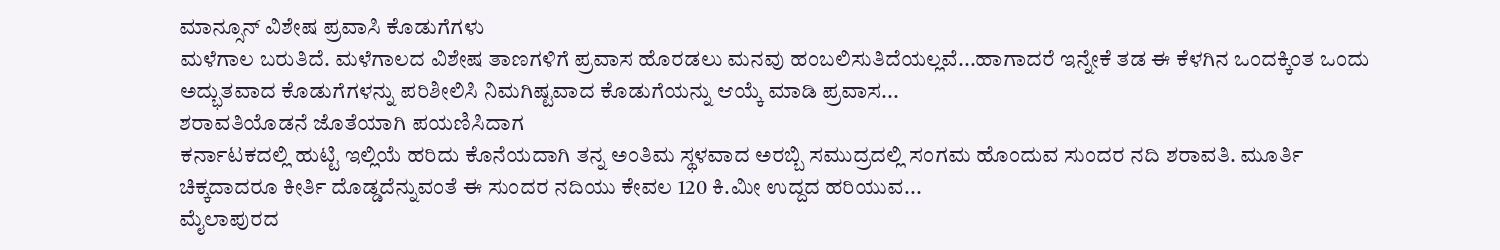ಮಾನ್ಸೂನ್ ವಿಶೇಷ ಪ್ರವಾಸಿ ಕೊಡುಗೆಗಳು
ಮಳೆಗಾಲ ಬರುತಿದೆ. ಮಳೆಗಾಲದ ವಿಶೇಷ ತಾಣಗಳಿಗೆ ಪ್ರವಾಸ ಹೊರಡಲು ಮನವು ಹಂಬಲಿಸುತಿದೆಯಲ್ಲವೆ...ಹಾಗಾದರೆ ಇನ್ನೇಕೆ ತಡ ಈ ಕೆಳಗಿನ ಒಂದಕ್ಕಿಂತ ಒಂದು ಅದ್ಭುತವಾದ ಕೊಡುಗೆಗಳನ್ನು ಪರಿಶೀಲಿಸಿ ನಿಮಗಿಷ್ಟವಾದ ಕೊಡುಗೆಯನ್ನು ಆಯ್ಕೆ ಮಾಡಿ ಪ್ರವಾಸ...
ಶರಾವತಿಯೊಡನೆ ಜೊತೆಯಾಗಿ ಪಯಣಿಸಿದಾಗ
ಕರ್ನಾಟಕದಲ್ಲಿ ಹುಟ್ಟಿ ಇಲ್ಲಿಯೆ ಹರಿದು ಕೊನೆಯದಾಗಿ ತನ್ನ ಅಂತಿಮ ಸ್ಥಳವಾದ ಅರಬ್ಬಿ ಸಮುದ್ರದಲ್ಲಿ ಸಂಗಮ ಹೊಂದುವ ಸುಂದರ ನದಿ ಶರಾವತಿ. ಮೂರ್ತಿ ಚಿಕ್ಕದಾದರೂ ಕೀರ್ತಿ ದೊಡ್ಡದೆನ್ನುವಂತೆ ಈ ಸುಂದರ ನದಿಯು ಕೇವಲ 120 ಕಿ.ಮೀ ಉದ್ದದ ಹರಿಯುವ...
ಮೈಲಾಪುರದ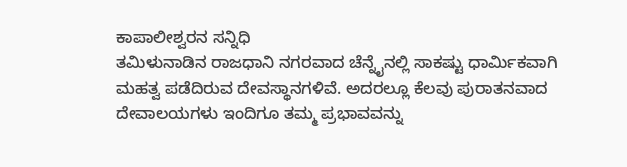ಕಾಪಾಲೀಶ್ವರನ ಸನ್ನಿಧಿ
ತಮಿಳುನಾಡಿನ ರಾಜಧಾನಿ ನಗರವಾದ ಚೆನ್ನೈನಲ್ಲಿ ಸಾಕಷ್ಟು ಧಾರ್ಮಿಕವಾಗಿ ಮಹತ್ವ ಪಡೆದಿರುವ ದೇವಸ್ಥಾನಗಳಿವೆ. ಅದರಲ್ಲೂ ಕೆಲವು ಪುರಾತನವಾದ ದೇವಾಲಯಗಳು ಇಂದಿಗೂ ತಮ್ಮ ಪ್ರಭಾವವನ್ನು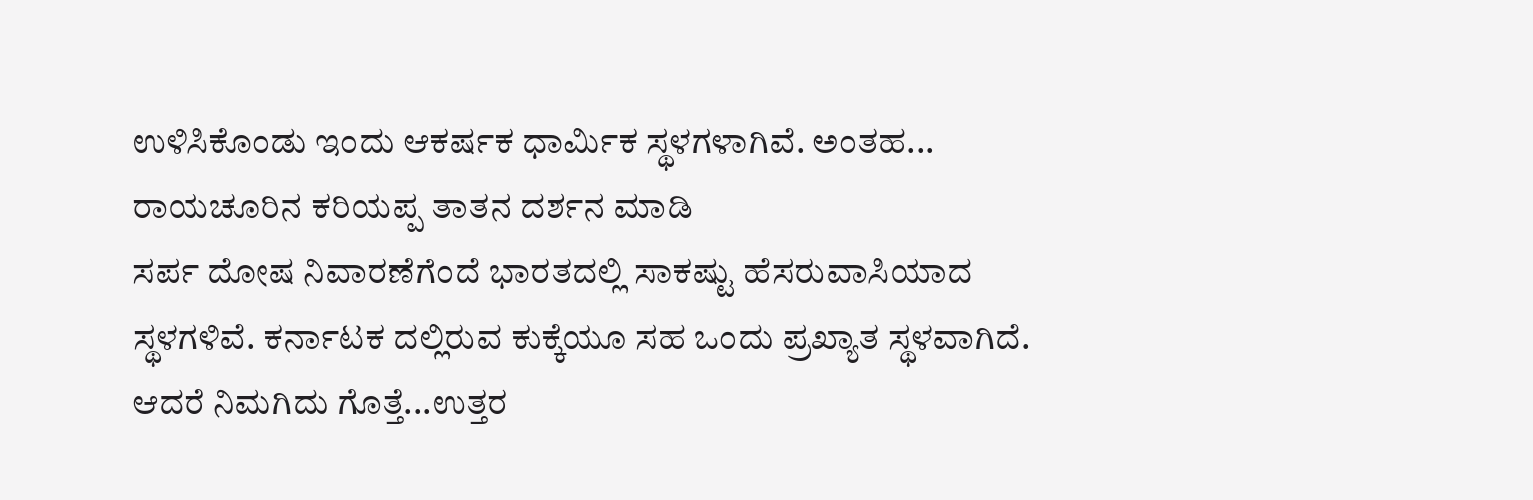ಉಳಿಸಿಕೊಂಡು ಇಂದು ಆಕರ್ಷಕ ಧಾರ್ಮಿಕ ಸ್ಥಳಗಳಾಗಿವೆ. ಅಂತಹ...
ರಾಯಚೂರಿನ ಕರಿಯಪ್ಪ ತಾತನ ದರ್ಶನ ಮಾಡಿ
ಸರ್ಪ ದೋಷ ನಿವಾರಣೆಗೆಂದೆ ಭಾರತದಲ್ಲಿ ಸಾಕಷ್ಟು ಹೆಸರುವಾಸಿಯಾದ ಸ್ಥಳಗಳಿವೆ. ಕರ್ನಾಟಕ ದಲ್ಲಿರುವ ಕುಕ್ಕೆಯೂ ಸಹ ಒಂದು ಪ್ರಖ್ಯಾತ ಸ್ಥಳವಾಗಿದೆ. ಆದರೆ ನಿಮಗಿದು ಗೊತ್ತೆ...ಉತ್ತರ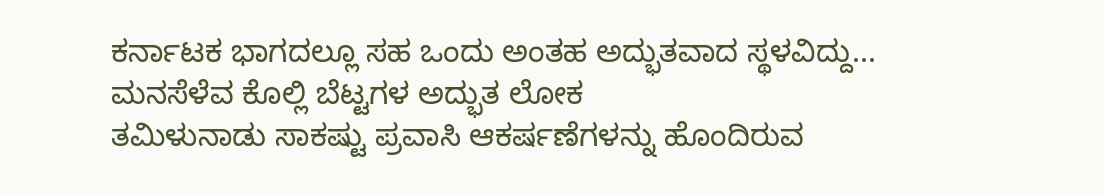ಕರ್ನಾಟಕ ಭಾಗದಲ್ಲೂ ಸಹ ಒಂದು ಅಂತಹ ಅದ್ಭುತವಾದ ಸ್ಥಳವಿದ್ದು...
ಮನಸೆಳೆವ ಕೊಲ್ಲಿ ಬೆಟ್ಟಗಳ ಅದ್ಭುತ ಲೋಕ
ತಮಿಳುನಾಡು ಸಾಕಷ್ಟು ಪ್ರವಾಸಿ ಆಕರ್ಷಣೆಗಳನ್ನು ಹೊಂದಿರುವ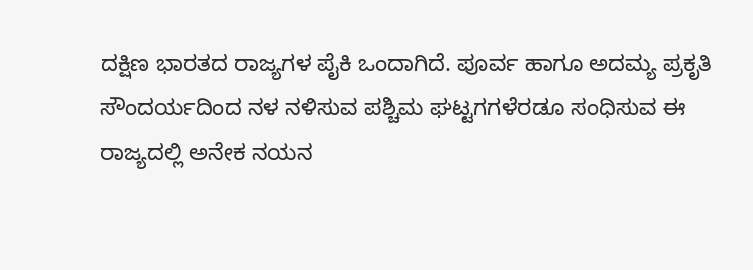ದಕ್ಷಿಣ ಭಾರತದ ರಾಜ್ಯಗಳ ಪೈಕಿ ಒಂದಾಗಿದೆ. ಪೂರ್ವ ಹಾಗೂ ಅದಮ್ಯ ಪ್ರಕೃತಿ ಸೌಂದರ್ಯದಿಂದ ನಳ ನಳಿಸುವ ಪಶ್ಚಿಮ ಘಟ್ಟಗಗಳೆರಡೂ ಸಂಧಿಸುವ ಈ ರಾಜ್ಯದಲ್ಲಿ ಅನೇಕ ನಯನ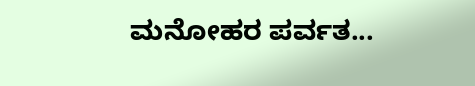ಮನೋಹರ ಪರ್ವತ...